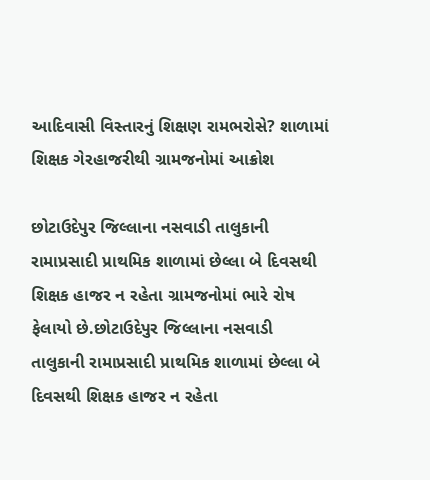આદિવાસી વિસ્તારનું શિક્ષણ રામભરોસે? શાળામાં શિક્ષક ગેરહાજરીથી ગ્રામજનોમાં આક્રોશ

છોટાઉદેપુર જિલ્લાના નસવાડી તાલુકાની રામાપ્રસાદી પ્રાથમિક શાળામાં છેલ્લા બે દિવસથી શિક્ષક હાજર ન રહેતા ગ્રામજનોમાં ભારે રોષ ફેલાયો છે.છોટાઉદેપુર જિલ્લાના નસવાડી તાલુકાની રામાપ્રસાદી પ્રાથમિક શાળામાં છેલ્લા બે દિવસથી શિક્ષક હાજર ન રહેતા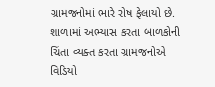ગ્રામજનોમાં ભારે રોષ ફેલાયો છે. શાળામાં અભ્યાસ કરતા બાળકોની ચિંતા વ્યક્ત કરતા ગ્રામજનોએ વિડિયો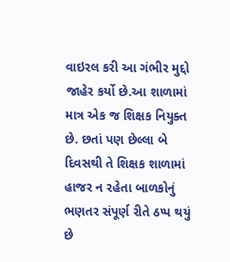વાઇરલ કરી આ ગંભીર મુદ્દો જાહેર કર્યો છે.આ શાળામાં માત્ર એક જ શિક્ષક નિયુક્ત છે. છતાં પણ છેલ્લા બે દિવસથી તે શિક્ષક શાળામાં હાજર ન રહેતા બાળકોનું ભણતર સંપૂર્ણ રીતે ઠપ્પ થયું છે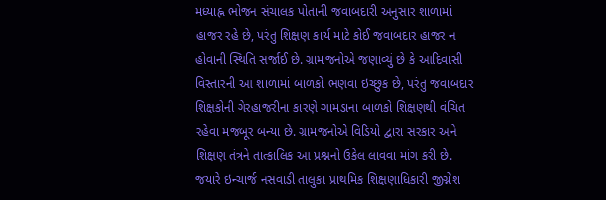મધ્યાહ્ન ભોજન સંચાલક પોતાની જવાબદારી અનુસાર શાળામાં હાજર રહે છે, પરંતુ શિક્ષણ કાર્ય માટે કોઈ જવાબદાર હાજર ન હોવાની સ્થિતિ સર્જાઈ છે. ગ્રામજનોએ જણાવ્યું છે કે આદિવાસી વિસ્તારની આ શાળામાં બાળકો ભણવા ઇચ્છુક છે, પરંતુ જવાબદાર શિક્ષકોની ગેરહાજરીના કારણે ગામડાના બાળકો શિક્ષણથી વંચિત રહેવા મજબૂર બન્યા છે. ગ્રામજનોએ વિડિયો દ્વારા સરકાર અને શિક્ષણ તંત્રને તાત્કાલિક આ પ્રશ્નનો ઉકેલ લાવવા માંગ કરી છે. જયારે ઇન્ચાર્જ નસવાડી તાલુકા પ્રાથમિક શિક્ષણાધિકારી જીગ્નેશ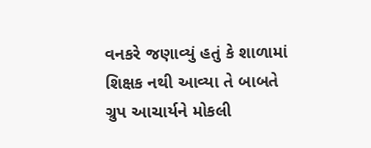વનકરે જણાવ્યું હતું કે શાળામાં શિક્ષક નથી આવ્યા તે બાબતે ગ્રુપ આચાર્યને મોકલી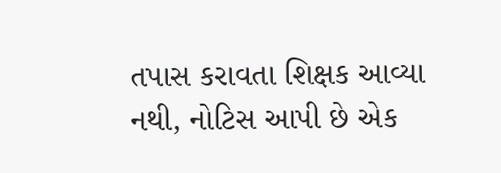તપાસ કરાવતા શિક્ષક આવ્યા નથી, નોટિસ આપી છે એક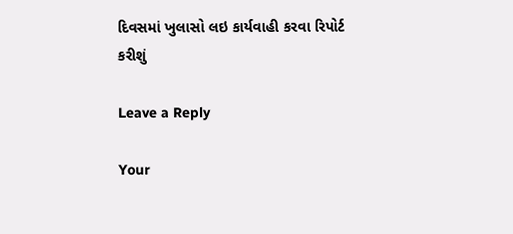દિવસમાં ખુલાસો લઇ કાર્યવાહી કરવા રિપોર્ટ કરીશું

Leave a Reply

Your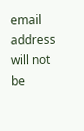email address will not be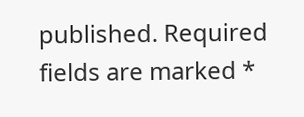published. Required fields are marked *